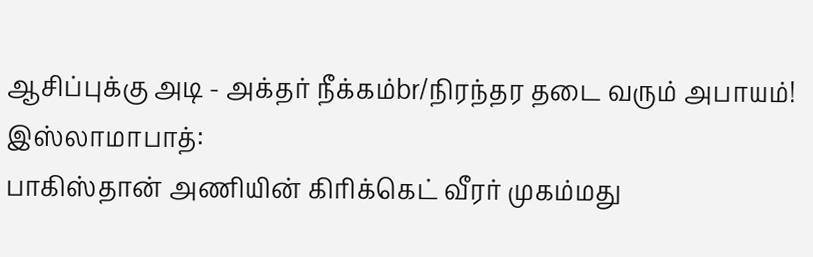ஆசிப்புக்கு அடி - அக்தர் நீக்கம்br/நிரந்தர தடை வரும் அபாயம்!
இஸ்லாமாபாத்:
பாகிஸ்தான் அணியின் கிரிக்கெட் வீரர் முகம்மது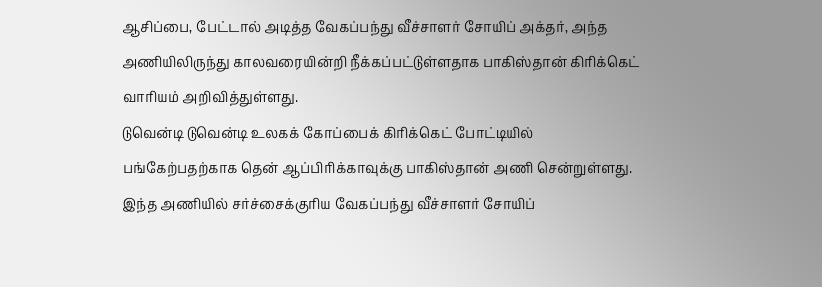ஆசிப்பை, பேட்டால் அடித்த வேகப்பந்து வீச்சாளர் சோயிப் அக்தர், அந்த அணியிலிருந்து காலவரையின்றி நீக்கப்பட்டுள்ளதாக பாகிஸ்தான் கிரிக்கெட் வாரியம் அறிவித்துள்ளது.
டுவென்டி டுவென்டி உலகக் கோப்பைக் கிரிக்கெட் போட்டியில் பங்கேற்பதற்காக தென் ஆப்பிரிக்காவுக்கு பாகிஸ்தான் அணி சென்றுள்ளது. இந்த அணியில் சர்ச்சைக்குரிய வேகப்பந்து வீச்சாளர் சோயிப்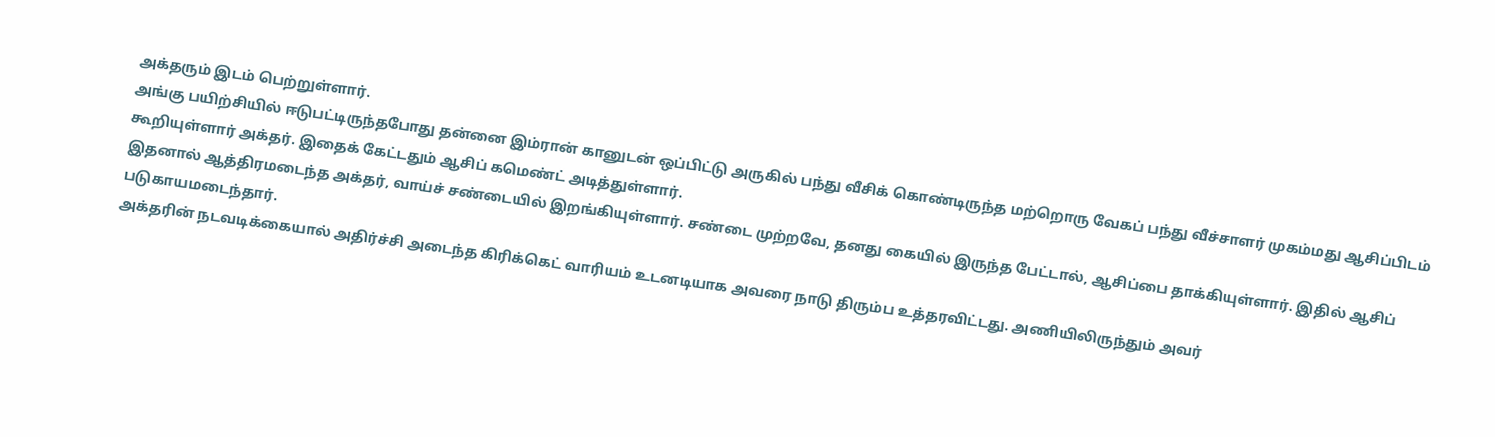அக்தரும் இடம் பெற்றுள்ளார்.
அங்கு பயிற்சியில் ஈடுபட்டிருந்தபோது தன்னை இம்ரான் கானுடன் ஒப்பிட்டு அருகில் பந்து வீசிக் கொண்டிருந்த மற்றொரு வேகப் பந்து வீச்சாளர் முகம்மது ஆசிப்பிடம் கூறியுள்ளார் அக்தர். இதைக் கேட்டதும் ஆசிப் கமெண்ட் அடித்துள்ளார்.
இதனால் ஆத்திரமடைந்த அக்தர், வாய்ச் சண்டையில் இறங்கியுள்ளார். சண்டை முற்றவே, தனது கையில் இருந்த பேட்டால், ஆசிப்பை தாக்கியுள்ளார். இதில் ஆசிப் படுகாயமடைந்தார்.
அக்தரின் நடவடிக்கையால் அதிர்ச்சி அடைந்த கிரிக்கெட் வாரியம் உடனடியாக அவரை நாடு திரும்ப உத்தரவிட்டது. அணியிலிருந்தும் அவர்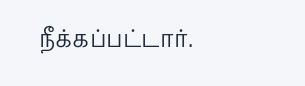நீக்கப்பட்டார்.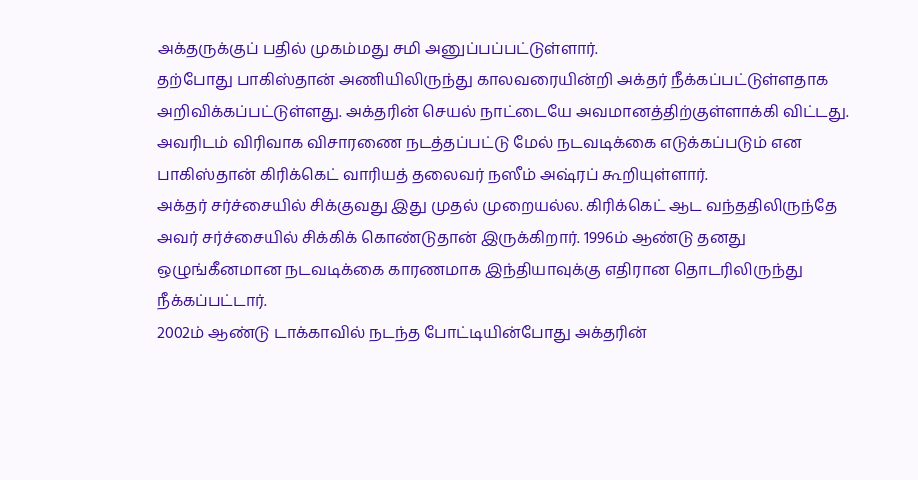அக்தருக்குப் பதில் முகம்மது சமி அனுப்பப்பட்டுள்ளார்.
தற்போது பாகிஸ்தான் அணியிலிருந்து காலவரையின்றி அக்தர் நீக்கப்பட்டுள்ளதாக அறிவிக்கப்பட்டுள்ளது. அக்தரின் செயல் நாட்டையே அவமானத்திற்குள்ளாக்கி விட்டது. அவரிடம் விரிவாக விசாரணை நடத்தப்பட்டு மேல் நடவடிக்கை எடுக்கப்படும் என பாகிஸ்தான் கிரிக்கெட் வாரியத் தலைவர் நஸீம் அஷ்ரப் கூறியுள்ளார்.
அக்தர் சர்ச்சையில் சிக்குவது இது முதல் முறையல்ல. கிரிக்கெட் ஆட வந்ததிலிருந்தே அவர் சர்ச்சையில் சிக்கிக் கொண்டுதான் இருக்கிறார். 1996ம் ஆண்டு தனது ஒழுங்கீனமான நடவடிக்கை காரணமாக இந்தியாவுக்கு எதிரான தொடரிலிருந்து நீக்கப்பட்டார்.
2002ம் ஆண்டு டாக்காவில் நடந்த போட்டியின்போது அக்தரின்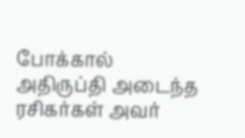போக்கால் அதிருப்தி அடைந்த ரசிகர்கள் அவர்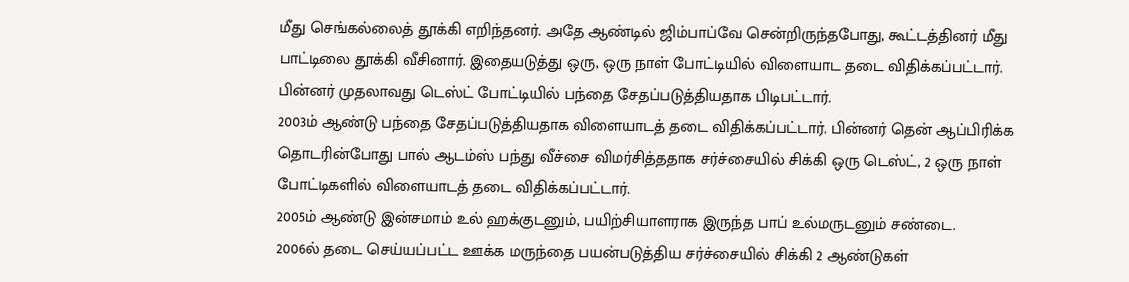மீது செங்கல்லைத் தூக்கி எறிந்தனர். அதே ஆண்டில் ஜிம்பாப்வே சென்றிருந்தபோது, கூட்டத்தினர் மீது பாட்டிலை தூக்கி வீசினார். இதையடுத்து ஒரு, ஒரு நாள் போட்டியில் விளையாட தடை விதிக்கப்பட்டார். பின்னர் முதலாவது டெஸ்ட் போட்டியில் பந்தை சேதப்படுத்தியதாக பிடிபட்டார்.
2003ம் ஆண்டு பந்தை சேதப்படுத்தியதாக விளையாடத் தடை விதிக்கப்பட்டார். பின்னர் தென் ஆப்பிரிக்க தொடரின்போது பால் ஆடம்ஸ் பந்து வீச்சை விமர்சித்ததாக சர்ச்சையில் சிக்கி ஒரு டெஸ்ட், 2 ஒரு நாள் போட்டிகளில் விளையாடத் தடை விதிக்கப்பட்டார்.
2005ம் ஆண்டு இன்சமாம் உல் ஹக்குடனும், பயிற்சியாளராக இருந்த பாப் உல்மருடனும் சண்டை.
2006ல் தடை செய்யப்பட்ட ஊக்க மருந்தை பயன்படுத்திய சர்ச்சையில் சிக்கி 2 ஆண்டுகள்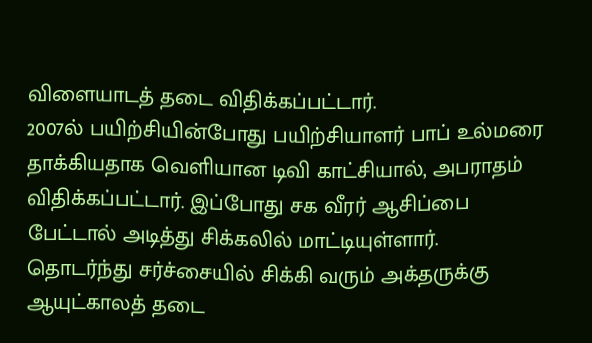விளையாடத் தடை விதிக்கப்பட்டார்.
2007ல் பயிற்சியின்போது பயிற்சியாளர் பாப் உல்மரை தாக்கியதாக வெளியான டிவி காட்சியால், அபராதம் விதிக்கப்பட்டார். இப்போது சக வீரர் ஆசிப்பை பேட்டால் அடித்து சிக்கலில் மாட்டியுள்ளார்.
தொடர்ந்து சர்ச்சையில் சிக்கி வரும் அக்தருக்கு ஆயுட்காலத் தடை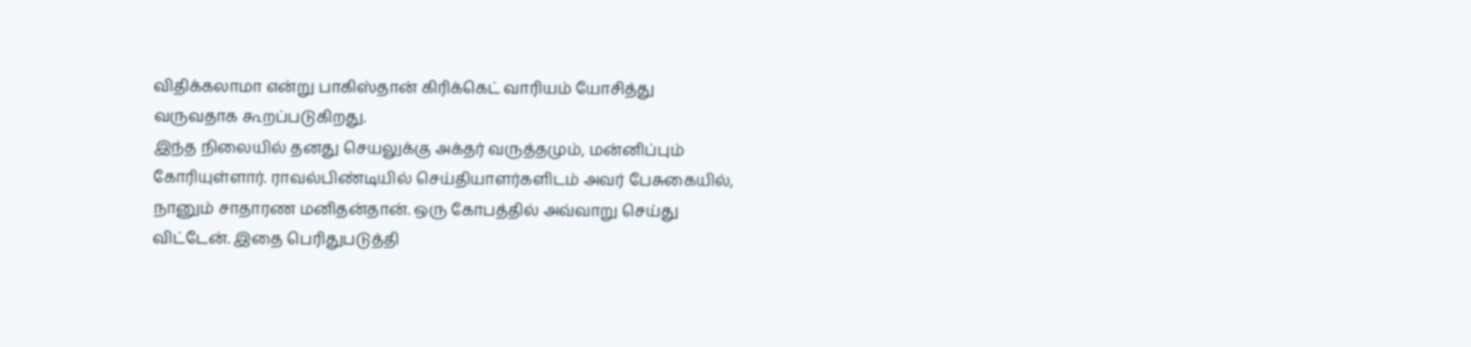விதிக்கலாமா என்று பாகிஸ்தான் கிரிக்கெட் வாரியம் யோசித்து வருவதாக கூறப்படுகிறது.
இந்த நிலையில் தனது செயலுக்கு அக்தர் வருத்தமும், மன்னிப்பும் கோரியுள்ளார். ராவல்பிண்டியில் செய்தியாளர்களிடம் அவர் பேசுகையில், நானும் சாதாரண மனிதன்தான். ஒரு கோபத்தில் அவ்வாறு செய்து விட்டேன். இதை பெரிதுபடுத்தி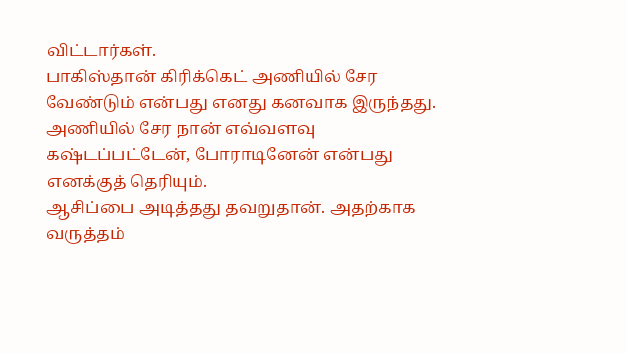விட்டார்கள்.
பாகிஸ்தான் கிரிக்கெட் அணியில் சேர வேண்டும் என்பது எனது கனவாக இருந்தது. அணியில் சேர நான் எவ்வளவு கஷ்டப்பட்டேன், போராடினேன் என்பது எனக்குத் தெரியும்.
ஆசிப்பை அடித்தது தவறுதான். அதற்காக வருத்தம்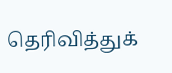தெரிவித்துக்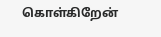கொள்கிறேன்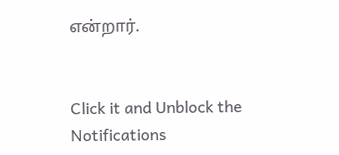என்றார்.


Click it and Unblock the Notifications